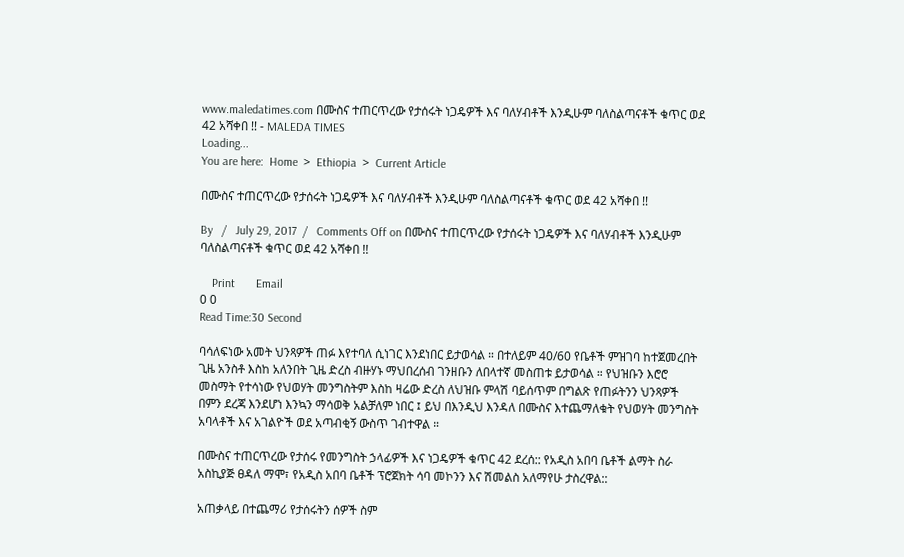www.maledatimes.com በሙስና ተጠርጥረው የታሰሩት ነጋዴዎች እና ባለሃብቶች እንዲሁም ባለስልጣናቶች ቁጥር ወደ 42 አሻቀበ !! - MALEDA TIMES
Loading...
You are here:  Home  >  Ethiopia  >  Current Article

በሙስና ተጠርጥረው የታሰሩት ነጋዴዎች እና ባለሃብቶች እንዲሁም ባለስልጣናቶች ቁጥር ወደ 42 አሻቀበ !!

By   /   July 29, 2017  /   Comments Off on በሙስና ተጠርጥረው የታሰሩት ነጋዴዎች እና ባለሃብቶች እንዲሁም ባለስልጣናቶች ቁጥር ወደ 42 አሻቀበ !!

    Print       Email
0 0
Read Time:30 Second

ባሳለፍነው አመት ህንጻዎች ጠፉ እየተባለ ሲነገር እንደነበር ይታወሳል ። በተለይም 40/60 የቤቶች ምዝገባ ከተጀመረበት ጊዜ አንስቶ እስከ አለንበት ጊዜ ድረስ ብዙሃኑ ማህበረሰብ ገንዘቡን ለበላተኛ መስጠቱ ይታወሳል ። የህዝቡን እሮሮ መስማት የተሳነው የህወሃት መንግስትም እስከ ዛሬው ድረስ ለህዝቡ ምላሽ ባይሰጥም በግልጽ የጠፉትንን ህንጻዎች በምን ደረጃ እንደሆነ እንኳን ማሳወቅ አልቻለም ነበር ፤ ይህ በእንዲህ እንዳለ በሙስና እተጨማለቁት የህወሃት መንግስት አባላቶች እና አገልዮች ወደ አጣብቂኝ ውስጥ ገብተዋል ።

በሙስና ተጠርጥረው የታሰሩ የመንግስት ኃላፊዎች እና ነጋዴዎች ቁጥር 42 ደረሰ:: የአዲስ አበባ ቤቶች ልማት ስራ አስኪያጅ ፀዳለ ማሞ፣ የአዲስ አበባ ቤቶች ፕሮጀክት ሳባ መኮንን እና ሽመልስ አለማየሁ ታስረዋል::

አጠቃላይ በተጨማሪ የታሰሩትን ሰዎች ስም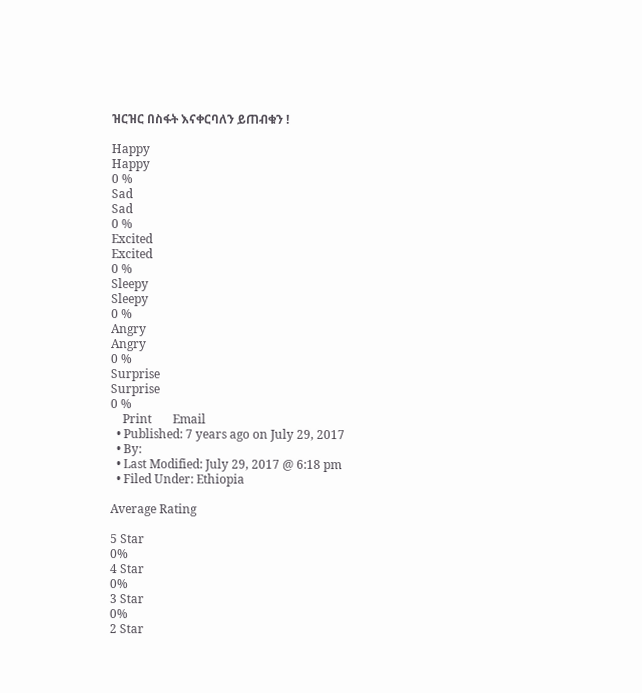ዝርዝር በስፋት እናቀርባለን ይጠብቁን !

Happy
Happy
0 %
Sad
Sad
0 %
Excited
Excited
0 %
Sleepy
Sleepy
0 %
Angry
Angry
0 %
Surprise
Surprise
0 %
    Print       Email
  • Published: 7 years ago on July 29, 2017
  • By:
  • Last Modified: July 29, 2017 @ 6:18 pm
  • Filed Under: Ethiopia

Average Rating

5 Star
0%
4 Star
0%
3 Star
0%
2 Star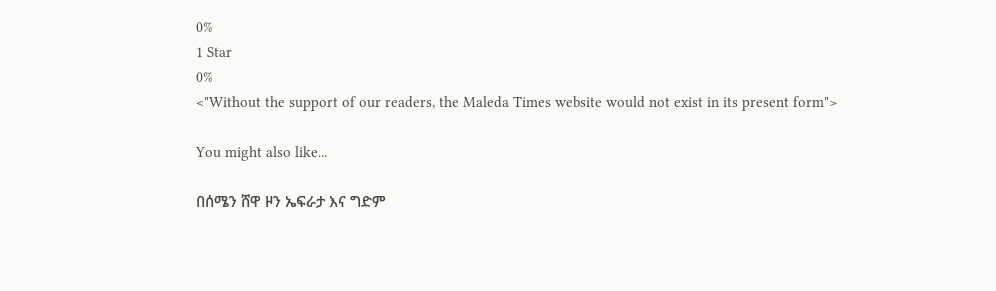0%
1 Star
0%
<"Without the support of our readers, the Maleda Times website would not exist in its present form">

You might also like...

በሰሜን ሸዋ ዞን ኤፍራታ እና ግድም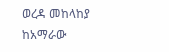ወረዳ መከላከያ ከአማራው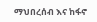ማህበረሰብ እና ከፋኖ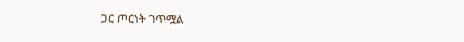ጋር ጦርነት ገጥሟል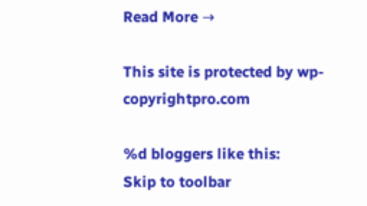Read More →

This site is protected by wp-copyrightpro.com

%d bloggers like this:
Skip to toolbar